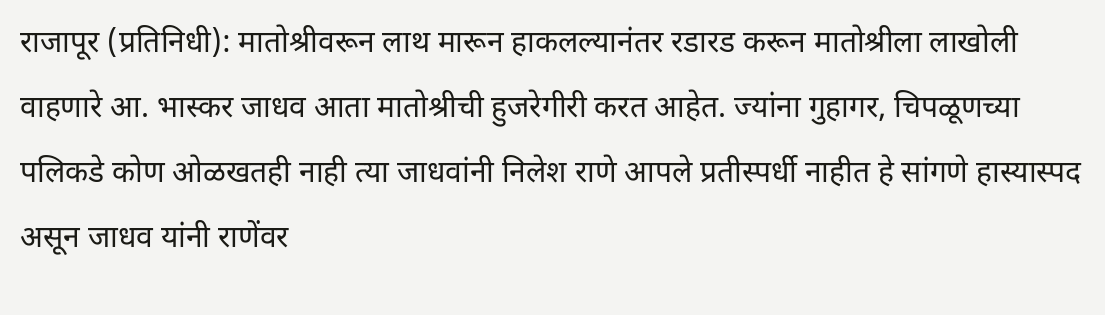राजापूर (प्रतिनिधी): मातोश्रीवरून लाथ मारून हाकलल्यानंतर रडारड करून मातोश्रीला लाखोली वाहणारे आ. भास्कर जाधव आता मातोश्रीची हुजरेगीरी करत आहेत. ज्यांना गुहागर, चिपळूणच्या पलिकडे कोण ओळखतही नाही त्या जाधवांनी निलेश राणे आपले प्रतीस्पर्धी नाहीत हे सांगणे हास्यास्पद असून जाधव यांनी राणेंवर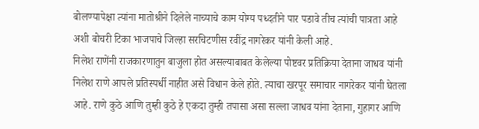बोलण्यापेक्षा त्यांना मातोश्रीने दिलेले नाच्याचे काम योग्य पध्दतीने पार पडावे तीच त्यांची पात्रता आहे अशी बोचरी टिका भाजपाचे जिल्हा सरचिटणीस रवींद्र नागरेकर यांनी केली आहे.
निलेश राणेंनी राजकारणातुन बाजुला होत असल्याबाबत केलेल्या पोष्टवर प्रतिक्रिया देताना जाधव यांनी निलेश राणे आपले प्रतिस्पर्धी नाहीत असे विधान केले होते. त्याचा खरपूर समाचार नागरेकर यांनी घेतला आहे. राणे कुठे आणि तुम्ही कुठे हे एकदा तुम्ही तपासा असा सल्ला जाधव यांना देताना, गुहागर आणि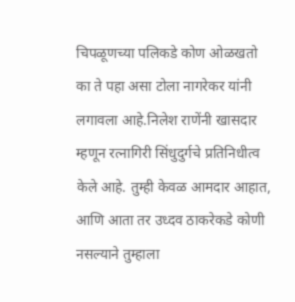चिपळूणच्या पलिकडे कोण ओळखतो का ते पहा असा टोला नागरेकर यांनी लगावला आहे.निलेश राणेंनी खासदार म्हणून रत्नागिरी सिंधुदुर्गचे प्रतिनिधीत्व केले आहे. तुम्ही केवळ आमदार आहात, आणि आता तर उध्दव ठाकरेकडे कोणी नसल्याने तुम्हाला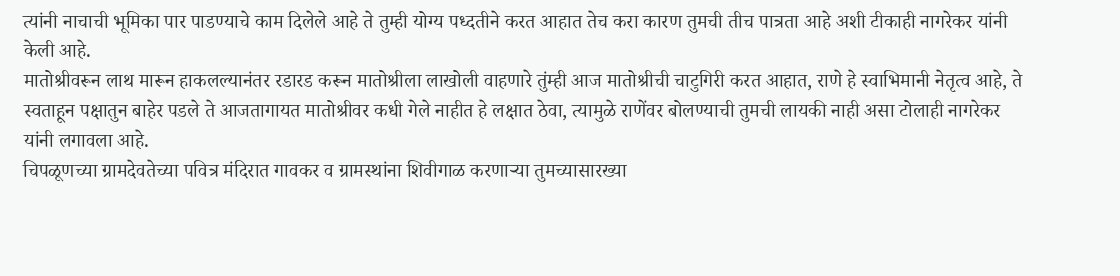त्यांनी नाचाची भूमिका पार पाडण्याचे काम दिलेले आहे ते तुम्ही योग्य पध्दतीने करत आहात तेच करा कारण तुमची तीच पात्रता आहे अशी टीकाही नागरेकर यांनी केली आहे.
मातोश्रीवरून लाथ मारून हाकलल्यानंतर रडारड करून मातोश्रीला लाखोली वाहणारे तुंम्ही आज मातोश्रीची चाटुगिरी करत आहात, राणे हे स्वाभिमानी नेतृत्व आहे, ते स्वताहून पक्षातुन बाहेर पडले ते आजतागायत मातोश्रीवर कधी गेले नाहीत हे लक्षात ठेवा, त्यामुळे राणेंवर बोलण्याची तुमची लायकी नाही असा टोलाही नागरेकर यांनी लगावला आहे.
चिपळूणच्या ग्रामदेवतेच्या पवित्र मंदिरात गावकर व ग्रामस्थांना शिवीगाळ करणाऱ्या तुमच्यासारख्या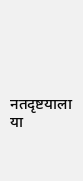नतदृष्टयाला या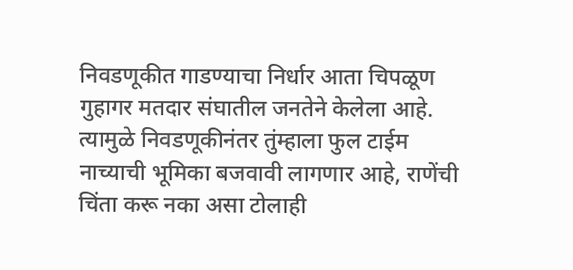निवडणूकीत गाडण्याचा निर्धार आता चिपळूण गुहागर मतदार संघातील जनतेने केलेला आहे. त्यामुळे निवडणूकीनंतर तुंम्हाला फुल टाईम नाच्याची भूमिका बजवावी लागणार आहे, राणेंची चिंता करू नका असा टोलाही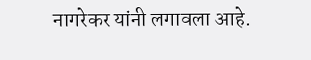नागरेकर यांनी लगावला आहे.